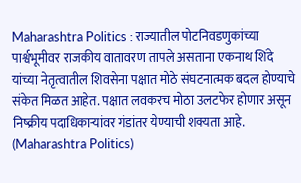Maharashtra Politics : राज्यातील पोटनिवडणुकांच्या पार्श्वभूमीवर राजकीय वातावरण तापले असताना एकनाथ शिंदे यांच्या नेतृत्वातील शिवसेना पक्षात मोठे संघटनात्मक बदल होण्याचे संकेत मिळत आहेत. पक्षात लवकरच मोठा उलटफेर होणार असून निष्क्रीय पदाधिकाऱ्यांवर गंडांतर येण्याची शक्यता आहे. (Maharashtra Politics)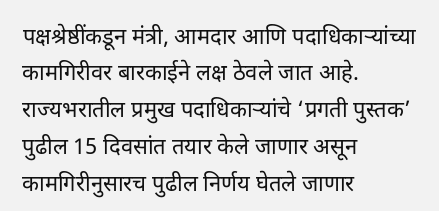पक्षश्रेष्ठींकडून मंत्री, आमदार आणि पदाधिकाऱ्यांच्या कामगिरीवर बारकाईने लक्ष ठेवले जात आहे. राज्यभरातील प्रमुख पदाधिकाऱ्यांचे ‘प्रगती पुस्तक’ पुढील 15 दिवसांत तयार केले जाणार असून कामगिरीनुसारच पुढील निर्णय घेतले जाणार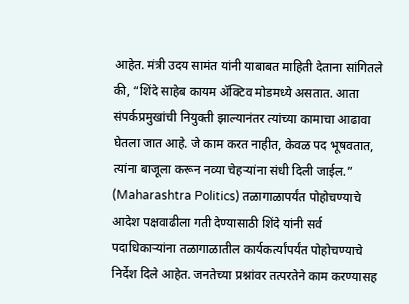आहेत. मंत्री उदय सामंत यांनी याबाबत माहिती देताना सांगितले की, “शिंदे साहेब कायम ॲक्टिव मोडमध्ये असतात. आता संपर्कप्रमुखांची नियुक्ती झाल्यानंतर त्यांच्या कामाचा आढावा घेतला जात आहे. जे काम करत नाहीत, केवळ पद भूषवतात, त्यांना बाजूला करून नव्या चेहऱ्यांना संधी दिली जाईल.” (Maharashtra Politics) तळागाळापर्यंत पोहोचण्याचे आदेश पक्षवाढीला गती देण्यासाठी शिंदे यांनी सर्व पदाधिकाऱ्यांना तळागाळातील कार्यकर्त्यांपर्यंत पोहोचण्याचे निर्देश दिले आहेत. जनतेच्या प्रश्नांवर तत्परतेने काम करण्यासह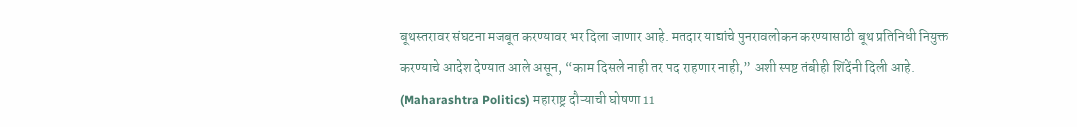बूथस्तरावर संघटना मजबूत करण्यावर भर दिला जाणार आहे. मतदार याद्यांचे पुनरावलोकन करण्यासाठी बूथ प्रतिनिधी नियुक्त करण्याचे आदेश देण्यात आले असून, “काम दिसले नाही तर पद राहणार नाही,” अशी स्पष्ट तंबीही शिंदेंनी दिली आहे. (Maharashtra Politics) महाराष्ट्र दौऱ्याची घोषणा 11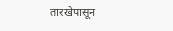तारखेपासून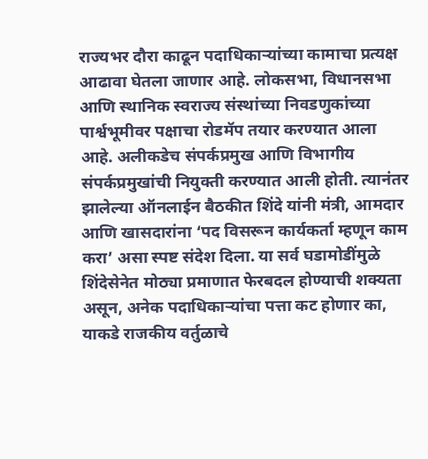राज्यभर दौरा काढून पदाधिकाऱ्यांच्या कामाचा प्रत्यक्ष आढावा घेतला जाणार आहे. लोकसभा, विधानसभा आणि स्थानिक स्वराज्य संस्थांच्या निवडणुकांच्या पार्श्वभूमीवर पक्षाचा रोडमॅप तयार करण्यात आला आहे. अलीकडेच संपर्कप्रमुख आणि विभागीय संपर्कप्रमुखांची नियुक्ती करण्यात आली होती. त्यानंतर झालेल्या ऑनलाईन बैठकीत शिंदे यांनी मंत्री, आमदार आणि खासदारांना ‘पद विसरून कार्यकर्ता म्हणून काम करा’ असा स्पष्ट संदेश दिला. या सर्व घडामोडींमुळे शिंदेसेनेत मोठ्या प्रमाणात फेरबदल होण्याची शक्यता असून, अनेक पदाधिकाऱ्यांचा पत्ता कट होणार का, याकडे राजकीय वर्तुळाचे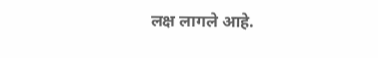लक्ष लागले आहे.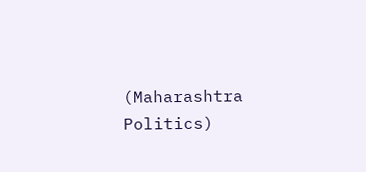(Maharashtra Politics)